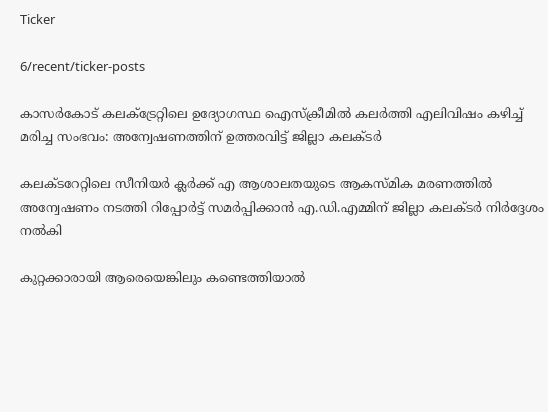Ticker

6/recent/ticker-posts

കാസർകോട് കലക്ട്രേറ്റിലെ ഉദ്യോഗസ്ഥ ഐസ്ക്രീമിൽ കലർത്തി എലിവിഷം കഴിച്ച് മരിച്ച സംഭവം: അന്വേഷണത്തിന് ഉത്തരവിട്ട് ജില്ലാ കലക്ടർ

കലക്ടറേറ്റിലെ സീനിയര്‍ ക്ലര്‍ക്ക് എ ആശാലതയുടെ ആകസ്മിക മരണത്തില്‍ അന്വേഷണം നടത്തി റിപ്പോര്‍ട്ട് സമര്‍പ്പിക്കാന്‍ എ.ഡി.എമ്മിന് ജില്ലാ കലക്ടര്‍ നിര്‍ദ്ദേശം നല്‍കി

കുറ്റക്കാരായി ആരെയെങ്കിലും കണ്ടെത്തിയാല്‍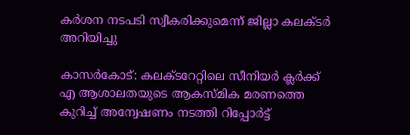കര്‍ശന നടപടി സ്വീകരിക്കുമെന്ന് ജില്ലാ കലക്ടര്‍ അറിയിച്ചു

കാസർകോട്: കലക്ടറേറ്റിലെ സീനിയര്‍ ക്ലര്‍ക്ക് എ ആശാലതയുടെ ആകസ്മിക മരണത്തെ കുറിച്ച് അന്വേഷണം നടത്തി റിപ്പോര്‍ട്ട്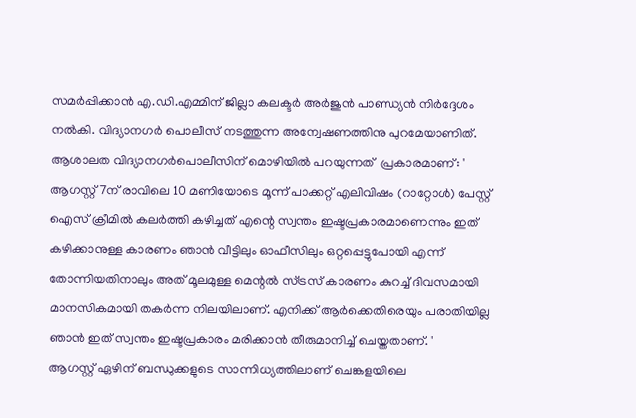സമര്‍പ്പിക്കാന്‍ എ.ഡി.എമ്മിന് ജില്ലാ കലക്ടര്‍ അര്‍ജുന്‍ പാണ്ഡ്യന്‍ നിര്‍ദ്ദേശം നല്‍കി. വിദ്യാനഗര്‍ പൊലീസ് നടത്തുന്ന അന്വേഷണത്തിനു പുറമേയാണിത്. ആശാലത വിദ്യാനഗര്‍പൊലീസിന് മൊഴിയില്‍ പറയുന്നത്  പ്രകാരമാണ്: ' ആഗസ്റ്റ് 7ന് രാവിലെ 10 മണിയോടെ മൂന്ന് പാക്കറ്റ് എലിവിഷം (റാറ്റോള്‍) പേസ്റ്റ് ഐസ് ക്രീമില്‍ കലര്‍ത്തി കഴിച്ചത് എന്റെ സ്വന്തം ഇഷ്ടപ്രകാരമാണെന്നും ഇത് കഴിക്കാനുള്ള കാരണം ഞാന്‍ വീട്ടിലും ഓഫീസിലും ഒറ്റപ്പെട്ടുപോയി എന്ന് തോന്നിയതിനാലും അത് മൂലമുള്ള മെന്റല്‍ സ്ട്രസ് കാരണം കുറച്ച് ദിവസമായി മാനസികമായി തകര്‍ന്ന നിലയിലാണ്. എനിക്ക് ആര്‍ക്കെതിരെയും പരാതിയില്ല ഞാന്‍ ഇത് സ്വന്തം ഇഷ്ടപ്രകാരം മരിക്കാന്‍ തീരുമാനിച്ച് ചെയ്തതാണ്. '
ആഗസ്റ്റ് ഏഴിന് ബന്ധുക്കളുടെ സാന്നിധ്യത്തിലാണ് ചെങ്കളയിലെ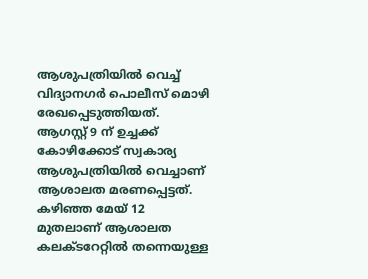ആശുപത്രിയില്‍ വെച്ച് വിദ്യാനഗര്‍ പൊലീസ് മൊഴി രേഖപ്പെടുത്തിയത്. ആഗസ്റ്റ് 9 ന് ഉച്ചക്ക് കോഴിക്കോട് സ്വകാര്യ ആശുപത്രിയില്‍ വെച്ചാണ് ആശാലത മരണപ്പെട്ടത്. കഴിഞ്ഞ മേയ് 12 മുതലാണ് ആശാലത കലക്ടറേറ്റില്‍ തന്നെയുള്ള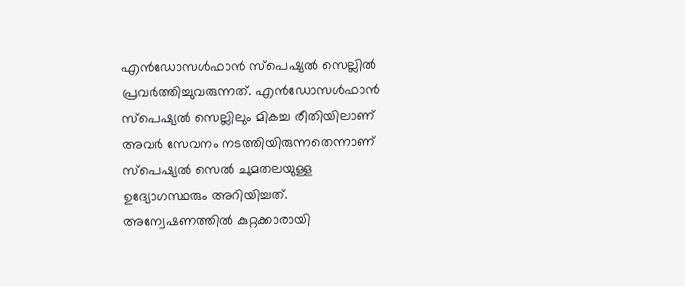എന്‍ഡോസള്‍ഫാന്‍ സ്‌പെഷ്യല്‍ സെല്ലില്‍ പ്രവര്‍ത്തിച്ചുവരുന്നത്. എന്‍ഡോസള്‍ഫാന്‍ സ്‌പെഷ്യല്‍ സെല്ലിലും മികച്ച രീതിയിലാണ് അവര്‍ സേവനം നടത്തിയിരുന്നതെന്നാണ് സ്‌പെഷ്യല്‍ സെല്‍ ചുമതലയുള്ള ഉദ്യോഗസ്ഥരും അറിയിച്ചത്.  അന്വേഷണത്തില്‍ കുറ്റക്കാരായി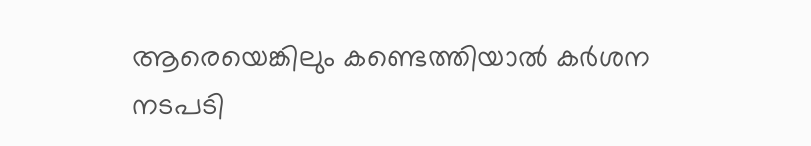ആരെയെങ്കിലും കണ്ടെത്തിയാല്‍ കര്‍ശന നടപടി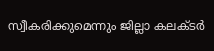സ്വീകരിക്കുമെന്നും ജില്ലാ കലക്ടര്‍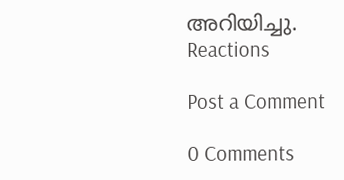അറിയിച്ചു.
Reactions

Post a Comment

0 Comments